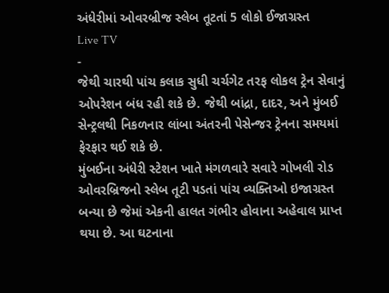અંધેરીમાં ઓવરબ્રીજ સ્લેબ તૂટતાં 5 લોકો ઈજાગ્રસ્ત
Live TV
-
જેથી ચારથી પાંચ કલાક સુધી ચર્ચગેટ તરફ લોકલ ટ્રેન સેવાનું ઓપરેશન બંધ રહી શકે છે. જેથી બાંદ્રા, દાદર, અને મુંબઈ સેન્ટ્રલથી નિકળનાર લાંબા અંતરની પેસેન્જર ટ્રેનના સમયમાં ફેરફાર થઈ શકે છે.
મુંબઈના અંધેરી સ્ટેશન ખાતે મંગળવારે સવારે ગોખલી રોડ ઓવરબ્રિજનો સ્લેબ તૂટી પડતાં પાંચ વ્યક્તિઓ ઇજાગ્રસ્ત બન્યા છે જેમાં એકની હાલત ગંભીર હોવાના અહેવાલ પ્રાપ્ત થયા છે. આ ઘટનાના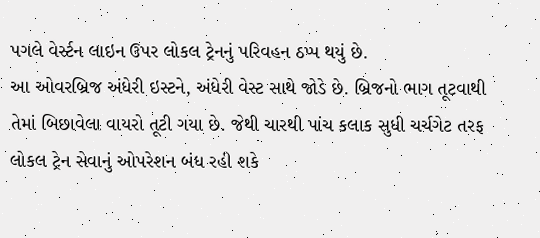પગલે વેર્સ્ટન લાઇન ઉપર લોકલ ટ્રેનનું પરિવહન ઠપ્પ થયું છે.
આ ઓવરબ્રિજ અંધેરી ઇસ્ટને, અંધેરી વેસ્ટ સાથે જોડે છે. બ્રિજનો ભાગ તૂટવાથી તેમાં બિછાવેલા વાયરો તૂટી ગયા છે. જેથી ચારથી પાંચ કલાક સુધી ચર્ચગેટ તરફ લોકલ ટ્રેન સેવાનું ઓપરેશન બંધ રહી શકે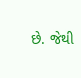છે. જેથી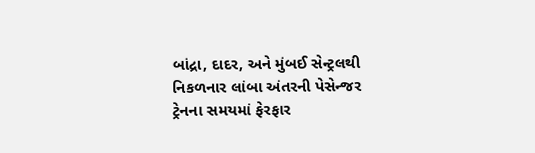બાંદ્રા, દાદર, અને મુંબઈ સેન્ટ્રલથી નિકળનાર લાંબા અંતરની પેસેન્જર ટ્રેનના સમયમાં ફેરફાર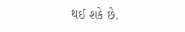થઈ શકે છે.